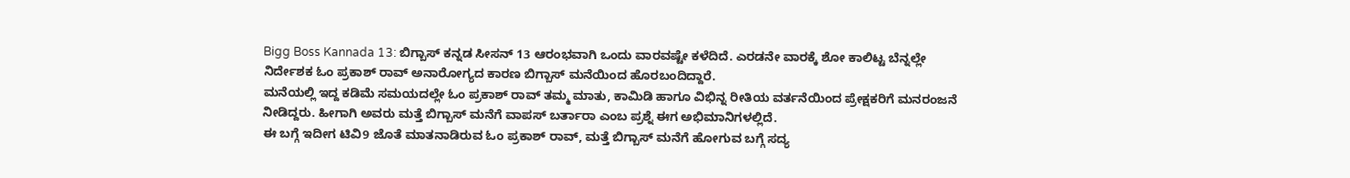Bigg Boss Kannada 13: ಬಿಗ್ಬಾಸ್ ಕನ್ನಡ ಸೀಸನ್ 13 ಆರಂಭವಾಗಿ ಒಂದು ವಾರವಷ್ಟೇ ಕಳೆದಿದೆ. ಎರಡನೇ ವಾರಕ್ಕೆ ಶೋ ಕಾಲಿಟ್ಟ ಬೆನ್ನಲ್ಲೇ ನಿರ್ದೇಶಕ ಓಂ ಪ್ರಕಾಶ್ ರಾವ್ ಅನಾರೋಗ್ಯದ ಕಾರಣ ಬಿಗ್ಬಾಸ್ ಮನೆಯಿಂದ ಹೊರಬಂದಿದ್ದಾರೆ.
ಮನೆಯಲ್ಲಿ ಇದ್ದ ಕಡಿಮೆ ಸಮಯದಲ್ಲೇ ಓಂ ಪ್ರಕಾಶ್ ರಾವ್ ತಮ್ಮ ಮಾತು, ಕಾಮಿಡಿ ಹಾಗೂ ವಿಭಿನ್ನ ರೀತಿಯ ವರ್ತನೆಯಿಂದ ಪ್ರೇಕ್ಷಕರಿಗೆ ಮನರಂಜನೆ ನೀಡಿದ್ದರು. ಹೀಗಾಗಿ ಅವರು ಮತ್ತೆ ಬಿಗ್ಬಾಸ್ ಮನೆಗೆ ವಾಪಸ್ ಬರ್ತಾರಾ ಎಂಬ ಪ್ರಶ್ನೆ ಈಗ ಅಭಿಮಾನಿಗಳಲ್ಲಿದೆ.
ಈ ಬಗ್ಗೆ ಇದೀಗ ಟಿವಿ9 ಜೊತೆ ಮಾತನಾಡಿರುವ ಓಂ ಪ್ರಕಾಶ್ ರಾವ್, ಮತ್ತೆ ಬಿಗ್ಬಾಸ್ ಮನೆಗೆ ಹೋಗುವ ಬಗ್ಗೆ ಸದ್ಯ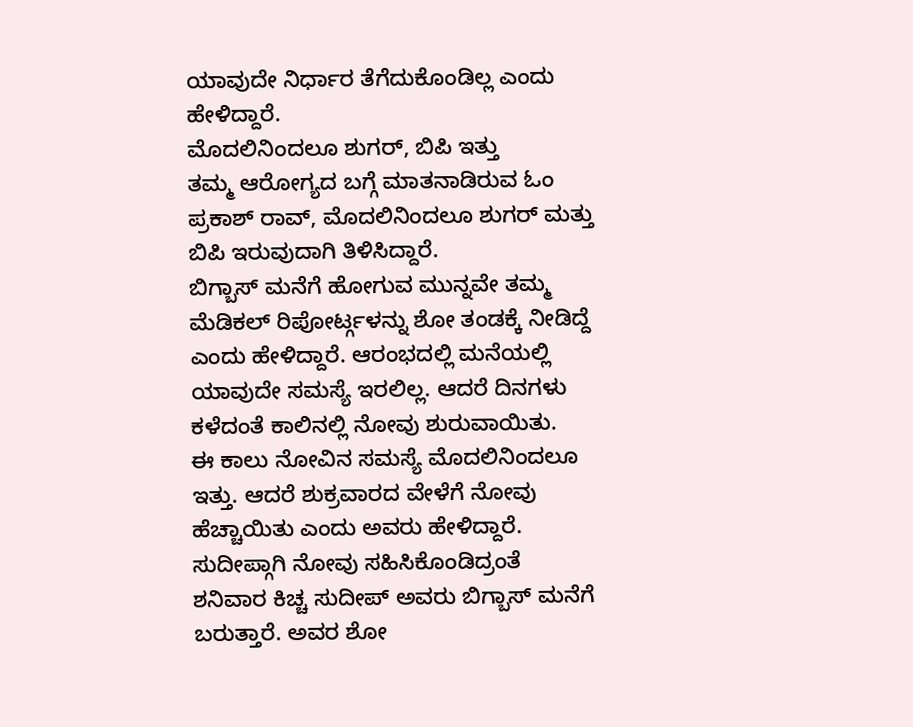ಯಾವುದೇ ನಿರ್ಧಾರ ತೆಗೆದುಕೊಂಡಿಲ್ಲ ಎಂದು ಹೇಳಿದ್ದಾರೆ.
ಮೊದಲಿನಿಂದಲೂ ಶುಗರ್, ಬಿಪಿ ಇತ್ತು
ತಮ್ಮ ಆರೋಗ್ಯದ ಬಗ್ಗೆ ಮಾತನಾಡಿರುವ ಓಂ ಪ್ರಕಾಶ್ ರಾವ್, ಮೊದಲಿನಿಂದಲೂ ಶುಗರ್ ಮತ್ತು ಬಿಪಿ ಇರುವುದಾಗಿ ತಿಳಿಸಿದ್ದಾರೆ.
ಬಿಗ್ಬಾಸ್ ಮನೆಗೆ ಹೋಗುವ ಮುನ್ನವೇ ತಮ್ಮ ಮೆಡಿಕಲ್ ರಿಪೋರ್ಟ್ಗಳನ್ನು ಶೋ ತಂಡಕ್ಕೆ ನೀಡಿದ್ದೆ ಎಂದು ಹೇಳಿದ್ದಾರೆ. ಆರಂಭದಲ್ಲಿ ಮನೆಯಲ್ಲಿ ಯಾವುದೇ ಸಮಸ್ಯೆ ಇರಲಿಲ್ಲ. ಆದರೆ ದಿನಗಳು ಕಳೆದಂತೆ ಕಾಲಿನಲ್ಲಿ ನೋವು ಶುರುವಾಯಿತು.
ಈ ಕಾಲು ನೋವಿನ ಸಮಸ್ಯೆ ಮೊದಲಿನಿಂದಲೂ ಇತ್ತು. ಆದರೆ ಶುಕ್ರವಾರದ ವೇಳೆಗೆ ನೋವು ಹೆಚ್ಚಾಯಿತು ಎಂದು ಅವರು ಹೇಳಿದ್ದಾರೆ.
ಸುದೀಪ್ಗಾಗಿ ನೋವು ಸಹಿಸಿಕೊಂಡಿದ್ರಂತೆ
ಶನಿವಾರ ಕಿಚ್ಚ ಸುದೀಪ್ ಅವರು ಬಿಗ್ಬಾಸ್ ಮನೆಗೆ ಬರುತ್ತಾರೆ. ಅವರ ಶೋ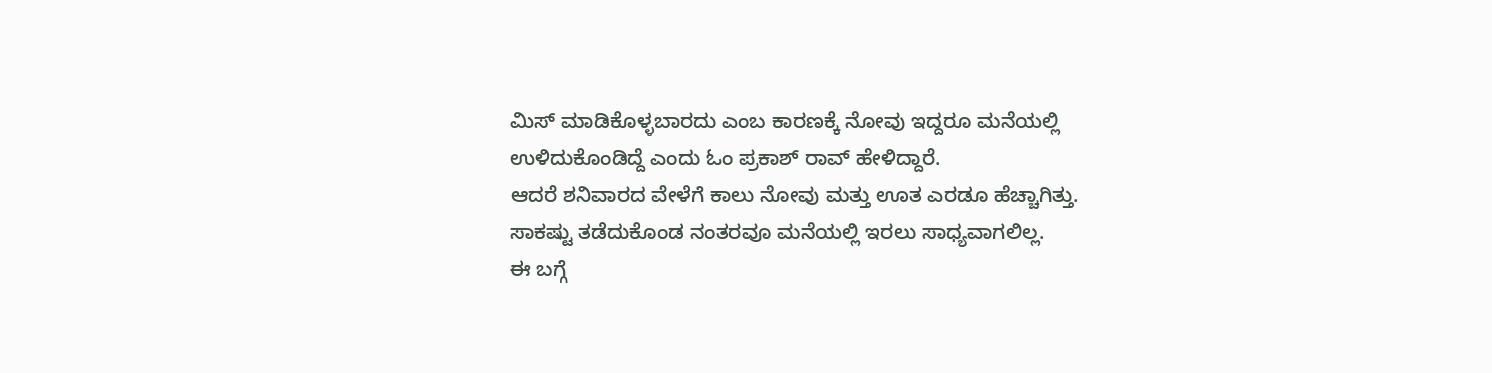ಮಿಸ್ ಮಾಡಿಕೊಳ್ಳಬಾರದು ಎಂಬ ಕಾರಣಕ್ಕೆ ನೋವು ಇದ್ದರೂ ಮನೆಯಲ್ಲಿ ಉಳಿದುಕೊಂಡಿದ್ದೆ ಎಂದು ಓಂ ಪ್ರಕಾಶ್ ರಾವ್ ಹೇಳಿದ್ದಾರೆ.
ಆದರೆ ಶನಿವಾರದ ವೇಳೆಗೆ ಕಾಲು ನೋವು ಮತ್ತು ಊತ ಎರಡೂ ಹೆಚ್ಚಾಗಿತ್ತು. ಸಾಕಷ್ಟು ತಡೆದುಕೊಂಡ ನಂತರವೂ ಮನೆಯಲ್ಲಿ ಇರಲು ಸಾಧ್ಯವಾಗಲಿಲ್ಲ.
ಈ ಬಗ್ಗೆ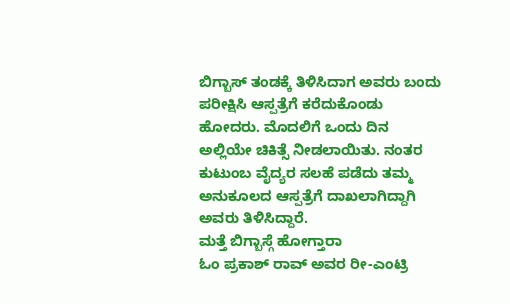ಬಿಗ್ಬಾಸ್ ತಂಡಕ್ಕೆ ತಿಳಿಸಿದಾಗ ಅವರು ಬಂದು ಪರೀಕ್ಷಿಸಿ ಆಸ್ಪತ್ರೆಗೆ ಕರೆದುಕೊಂಡು ಹೋದರು. ಮೊದಲಿಗೆ ಒಂದು ದಿನ ಅಲ್ಲಿಯೇ ಚಿಕಿತ್ಸೆ ನೀಡಲಾಯಿತು. ನಂತರ ಕುಟುಂಬ ವೈದ್ಯರ ಸಲಹೆ ಪಡೆದು ತಮ್ಮ ಅನುಕೂಲದ ಆಸ್ಪತ್ರೆಗೆ ದಾಖಲಾಗಿದ್ದಾಗಿ ಅವರು ತಿಳಿಸಿದ್ದಾರೆ.
ಮತ್ತೆ ಬಿಗ್ಬಾಸ್ಗೆ ಹೋಗ್ತಾರಾ
ಓಂ ಪ್ರಕಾಶ್ ರಾವ್ ಅವರ ರೀ-ಎಂಟ್ರಿ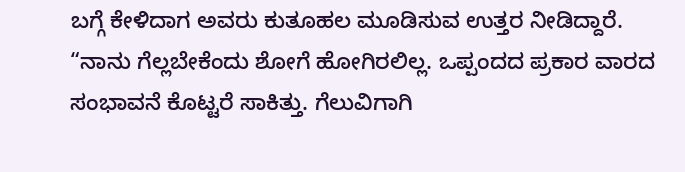ಬಗ್ಗೆ ಕೇಳಿದಾಗ ಅವರು ಕುತೂಹಲ ಮೂಡಿಸುವ ಉತ್ತರ ನೀಡಿದ್ದಾರೆ.
“ನಾನು ಗೆಲ್ಲಬೇಕೆಂದು ಶೋಗೆ ಹೋಗಿರಲಿಲ್ಲ. ಒಪ್ಪಂದದ ಪ್ರಕಾರ ವಾರದ ಸಂಭಾವನೆ ಕೊಟ್ಟರೆ ಸಾಕಿತ್ತು. ಗೆಲುವಿಗಾಗಿ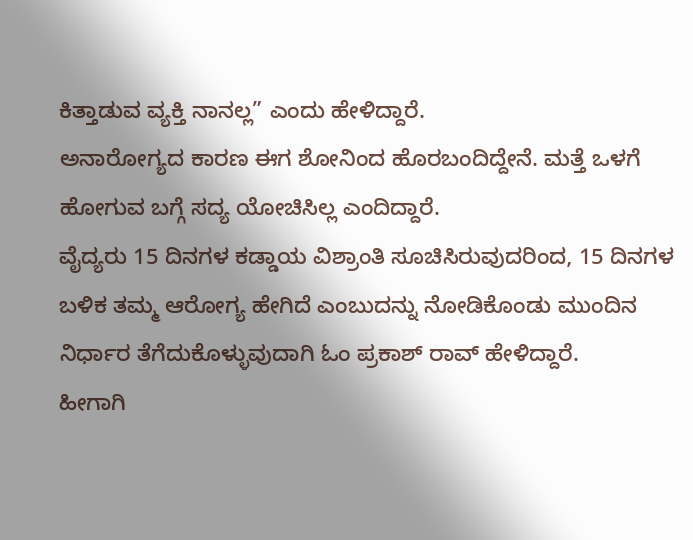ಕಿತ್ತಾಡುವ ವ್ಯಕ್ತಿ ನಾನಲ್ಲ” ಎಂದು ಹೇಳಿದ್ದಾರೆ.
ಅನಾರೋಗ್ಯದ ಕಾರಣ ಈಗ ಶೋನಿಂದ ಹೊರಬಂದಿದ್ದೇನೆ. ಮತ್ತೆ ಒಳಗೆ ಹೋಗುವ ಬಗ್ಗೆ ಸದ್ಯ ಯೋಚಿಸಿಲ್ಲ ಎಂದಿದ್ದಾರೆ.
ವೈದ್ಯರು 15 ದಿನಗಳ ಕಡ್ಡಾಯ ವಿಶ್ರಾಂತಿ ಸೂಚಿಸಿರುವುದರಿಂದ, 15 ದಿನಗಳ ಬಳಿಕ ತಮ್ಮ ಆರೋಗ್ಯ ಹೇಗಿದೆ ಎಂಬುದನ್ನು ನೋಡಿಕೊಂಡು ಮುಂದಿನ ನಿರ್ಧಾರ ತೆಗೆದುಕೊಳ್ಳುವುದಾಗಿ ಓಂ ಪ್ರಕಾಶ್ ರಾವ್ ಹೇಳಿದ್ದಾರೆ.
ಹೀಗಾಗಿ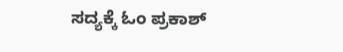ಸದ್ಯಕ್ಕೆ ಓಂ ಪ್ರಕಾಶ್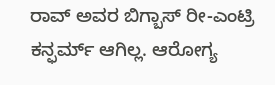ರಾವ್ ಅವರ ಬಿಗ್ಬಾಸ್ ರೀ-ಎಂಟ್ರಿ ಕನ್ಫರ್ಮ್ ಆಗಿಲ್ಲ. ಆರೋಗ್ಯ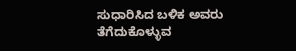ಸುಧಾರಿಸಿದ ಬಳಿಕ ಅವರು ತೆಗೆದುಕೊಳ್ಳುವ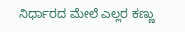ನಿರ್ಧಾರದ ಮೇಲೆ ಎಲ್ಲರ ಕಣ್ಣು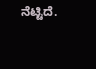ನೆಟ್ಟಿದೆ.